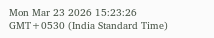Mon Mar 23 2026 15:23:26 GMT+0530 (India Standard Time)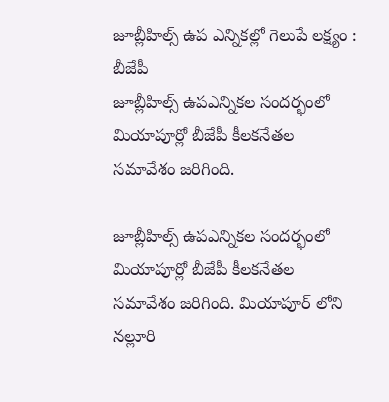జూబ్లీహిల్స్ ఉప ఎన్నికల్లో గెలుపే లక్ష్యం : బీజేపీ
జూబ్లీహిల్స్ ఉపఎన్నికల సందర్భంలో మియాపూర్లో బీజేపీ కీలకనేతల సమావేశం జరిగింది.

జూబ్లీహిల్స్ ఉపఎన్నికల సందర్భంలో మియాపూర్లో బీజేపీ కీలకనేతల సమావేశం జరిగింది. మియాపూర్ లోని నల్లూరి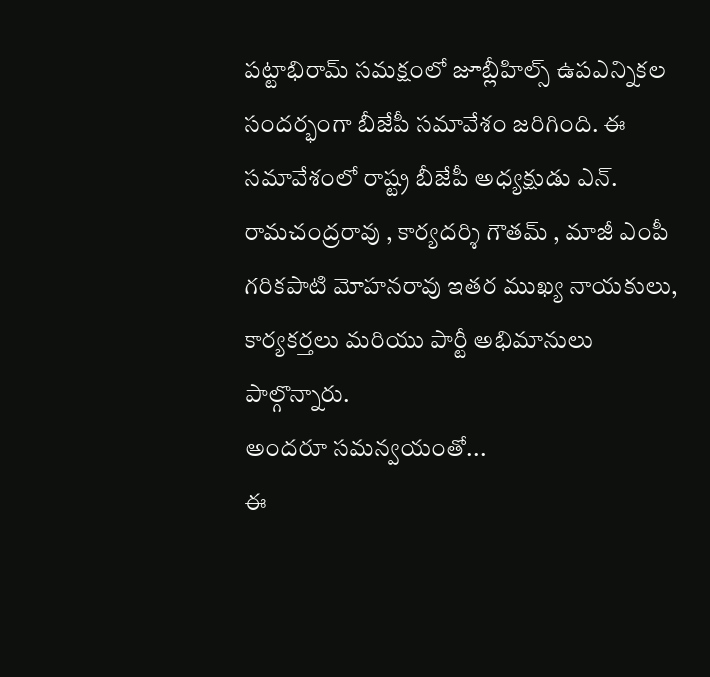పట్టాభిరామ్ సమక్షంలో జూబ్లీహిల్స్ ఉపఎన్నికల సందర్భంగా బీజేపీ సమావేశం జరిగింది. ఈ సమావేశంలో రాష్ట్ర బీజేపీ అధ్యక్షుడు ఎన్. రామచంద్రరావు , కార్యదర్శి గౌతమ్ , మాజీ ఎంపీ గరికపాటి మోహనరావు ఇతర ముఖ్య నాయకులు, కార్యకర్తలు మరియు పార్టీ అభిమానులు పాల్గొన్నారు.
అందరూ సమన్వయంతో...
ఈ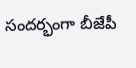సందర్భంగా బీజేపీ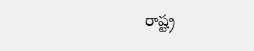రాష్ట్ర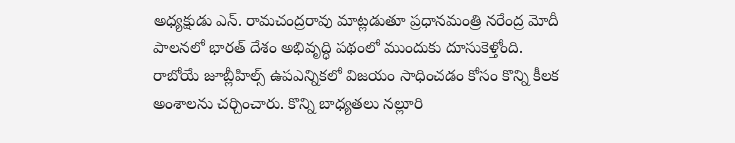అధ్యక్షుడు ఎన్. రామచంద్రరావు మాట్లడుతూ ప్రధానమంత్రి నరేంద్ర మోదీ పాలనలో భారత్ దేశం అభివృద్ధి పథంలో ముందుకు దూసుకెళ్తోంది. రాబోయే జూబ్లీహిల్స్ ఉపఎన్నికలో విజయం సాధించడం కోసం కొన్ని కీలక అంశాలను చర్చించారు. కొన్ని బాధ్యతలు నల్లూరి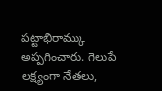పట్టాభిరామ్కు అప్పగించారు. గెలుపే లక్ష్యంగా నేతలు,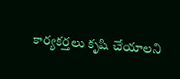కార్యకర్తలు కృషి చేయాలని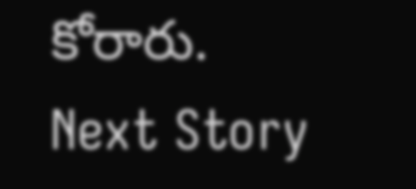కోరారు.
Next Story